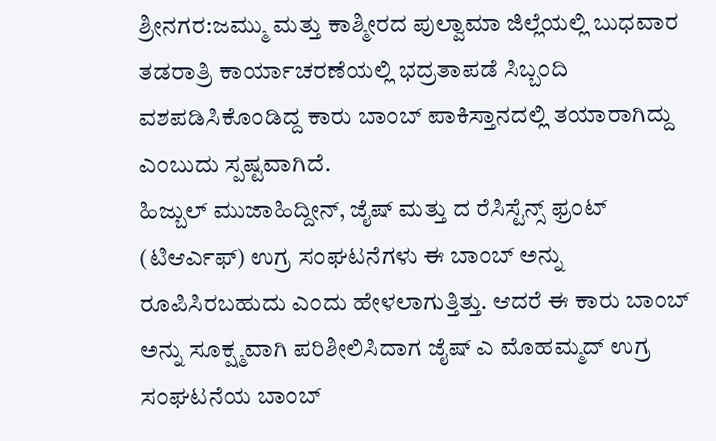ಶ್ರೀನಗರ:ಜಮ್ಮು ಮತ್ತು ಕಾಶ್ಮೀರದ ಪುಲ್ವಾಮಾ ಜಿಲ್ಲೆಯಲ್ಲಿ ಬುಧವಾರ ತಡರಾತ್ರಿ ಕಾರ್ಯಾಚರಣೆಯಲ್ಲಿ ಭದ್ರತಾಪಡೆ ಸಿಬ್ಬಂದಿ ವಶಪಡಿಸಿಕೊಂಡಿದ್ದ ಕಾರು ಬಾಂಬ್ ಪಾಕಿಸ್ತಾನದಲ್ಲಿ ತಯಾರಾಗಿದ್ದು ಎಂಬುದು ಸ್ಪಷ್ಟವಾಗಿದೆ.
ಹಿಜ್ಬುಲ್ ಮುಜಾಹಿದ್ದೀನ್, ಜೈಷ್ ಮತ್ತು ದ ರೆಸಿಸ್ಟೆನ್ಸ್ ಫ್ರಂಟ್ (ಟಿಆರ್ಎಫ್) ಉಗ್ರ ಸಂಘಟನೆಗಳು ಈ ಬಾಂಬ್ ಅನ್ನು ರೂಪಿಸಿರಬಹುದು ಎಂದು ಹೇಳಲಾಗುತ್ತಿತ್ತು. ಆದರೆ ಈ ಕಾರು ಬಾಂಬ್ ಅನ್ನು ಸೂಕ್ಷ್ಮವಾಗಿ ಪರಿಶೀಲಿಸಿದಾಗ ಜೈಷ್ ಎ ಮೊಹಮ್ಮದ್ ಉಗ್ರ ಸಂಘಟನೆಯ ಬಾಂಬ್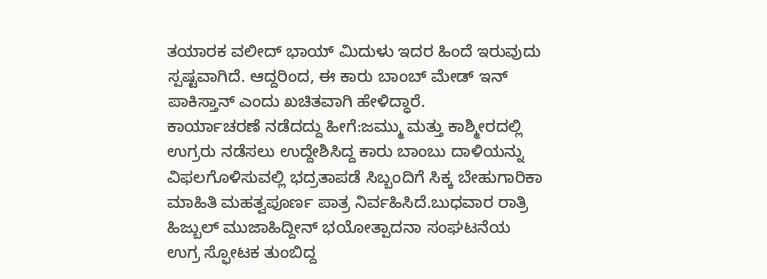ತಯಾರಕ ವಲೀದ್ ಭಾಯ್ ಮಿದುಳು ಇದರ ಹಿಂದೆ ಇರುವುದು ಸ್ಪಷ್ಟವಾಗಿದೆ. ಆದ್ದರಿಂದ, ಈ ಕಾರು ಬಾಂಬ್ ಮೇಡ್ ಇನ್ ಪಾಕಿಸ್ತಾನ್ ಎಂದು ಖಚಿತವಾಗಿ ಹೇಳಿದ್ಧಾರೆ.
ಕಾರ್ಯಾಚರಣೆ ನಡೆದದ್ದು ಹೀಗೆ:ಜಮ್ಮು ಮತ್ತು ಕಾಶ್ಮೀರದಲ್ಲಿ ಉಗ್ರರು ನಡೆಸಲು ಉದ್ದೇಶಿಸಿದ್ದ ಕಾರು ಬಾಂಬು ದಾಳಿಯನ್ನು ವಿಫಲಗೊಳಿಸುವಲ್ಲಿ ಭದ್ರತಾಪಡೆ ಸಿಬ್ಬಂದಿಗೆ ಸಿಕ್ಕ ಬೇಹುಗಾರಿಕಾ ಮಾಹಿತಿ ಮಹತ್ವಪೂರ್ಣ ಪಾತ್ರ ನಿರ್ವಹಿಸಿದೆ.ಬುಧವಾರ ರಾತ್ರಿ ಹಿಜ್ಬುಲ್ ಮುಜಾಹಿದ್ದೀನ್ ಭಯೋತ್ಪಾದನಾ ಸಂಘಟನೆಯ ಉಗ್ರ ಸ್ಫೋಟಕ ತುಂಬಿದ್ದ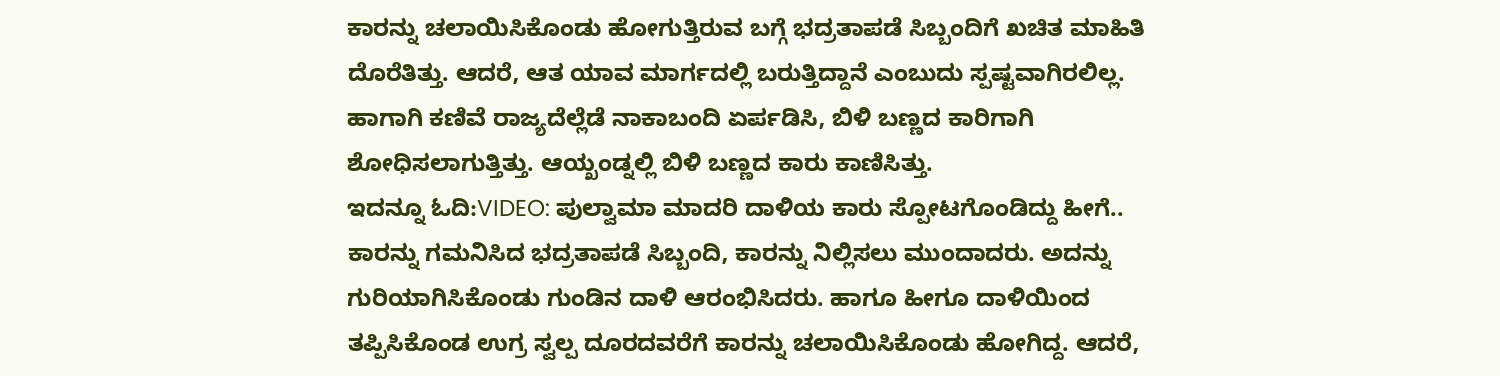ಕಾರನ್ನು ಚಲಾಯಿಸಿಕೊಂಡು ಹೋಗುತ್ತಿರುವ ಬಗ್ಗೆ ಭದ್ರತಾಪಡೆ ಸಿಬ್ಬಂದಿಗೆ ಖಚಿತ ಮಾಹಿತಿ ದೊರೆತಿತ್ತು. ಆದರೆ, ಆತ ಯಾವ ಮಾರ್ಗದಲ್ಲಿ ಬರುತ್ತಿದ್ದಾನೆ ಎಂಬುದು ಸ್ಪಷ್ಟವಾಗಿರಲಿಲ್ಲ. ಹಾಗಾಗಿ ಕಣಿವೆ ರಾಜ್ಯದೆಲ್ಲೆಡೆ ನಾಕಾಬಂದಿ ಏರ್ಪಡಿಸಿ, ಬಿಳಿ ಬಣ್ಣದ ಕಾರಿಗಾಗಿ ಶೋಧಿಸಲಾಗುತ್ತಿತ್ತು. ಆಯ್ಖಂಡ್ನಲ್ಲಿ ಬಿಳಿ ಬಣ್ಣದ ಕಾರು ಕಾಣಿಸಿತ್ತು.
ಇದನ್ನೂ ಓದಿ:VIDEO: ಪುಲ್ವಾಮಾ ಮಾದರಿ ದಾಳಿಯ ಕಾರು ಸ್ಪೋಟಗೊಂಡಿದ್ದು ಹೀಗೆ..
ಕಾರನ್ನು ಗಮನಿಸಿದ ಭದ್ರತಾಪಡೆ ಸಿಬ್ಬಂದಿ, ಕಾರನ್ನು ನಿಲ್ಲಿಸಲು ಮುಂದಾದರು. ಅದನ್ನು ಗುರಿಯಾಗಿಸಿಕೊಂಡು ಗುಂಡಿನ ದಾಳಿ ಆರಂಭಿಸಿದರು. ಹಾಗೂ ಹೀಗೂ ದಾಳಿಯಿಂದ ತಪ್ಪಿಸಿಕೊಂಡ ಉಗ್ರ ಸ್ವಲ್ಪ ದೂರದವರೆಗೆ ಕಾರನ್ನು ಚಲಾಯಿಸಿಕೊಂಡು ಹೋಗಿದ್ದ. ಆದರೆ,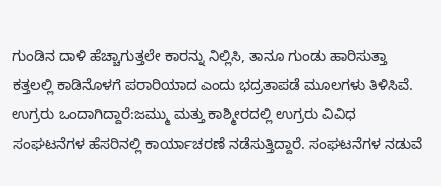ಗುಂಡಿನ ದಾಳಿ ಹೆಚ್ಚಾಗುತ್ತಲೇ ಕಾರನ್ನು ನಿಲ್ಲಿಸಿ, ತಾನೂ ಗುಂಡು ಹಾರಿಸುತ್ತಾ ಕತ್ತಲಲ್ಲಿ ಕಾಡಿನೊಳಗೆ ಪರಾರಿಯಾದ ಎಂದು ಭದ್ರತಾಪಡೆ ಮೂಲಗಳು ತಿಳಿಸಿವೆ.
ಉಗ್ರರು ಒಂದಾಗಿದ್ದಾರೆ:ಜಮ್ಮು ಮತ್ತು ಕಾಶ್ಮೀರದಲ್ಲಿ ಉಗ್ರರು ವಿವಿಧ ಸಂಘಟನೆಗಳ ಹೆಸರಿನಲ್ಲಿ ಕಾರ್ಯಾಚರಣೆ ನಡೆಸುತ್ತಿದ್ದಾರೆ. ಸಂಘಟನೆಗಳ ನಡುವೆ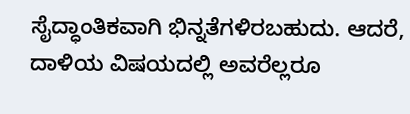ಸೈದ್ಧಾಂತಿಕವಾಗಿ ಭಿನ್ನತೆಗಳಿರಬಹುದು. ಆದರೆ, ದಾಳಿಯ ವಿಷಯದಲ್ಲಿ ಅವರೆಲ್ಲರೂ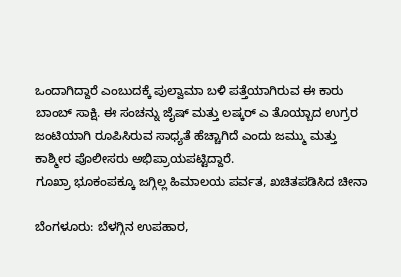ಒಂದಾಗಿದ್ದಾರೆ ಎಂಬುದಕ್ಕೆ ಪುಲ್ವಾಮಾ ಬಳಿ ಪತ್ತೆಯಾಗಿರುವ ಈ ಕಾರು ಬಾಂಬ್ ಸಾಕ್ಷಿ. ಈ ಸಂಚನ್ನು ಜೈಷ್ ಮತ್ತು ಲಷ್ಕರ್ ಎ ತೊಯ್ಬಾದ ಉಗ್ರರ ಜಂಟಿಯಾಗಿ ರೂಪಿಸಿರುವ ಸಾಧ್ಯತೆ ಹೆಚ್ಚಾಗಿದೆ ಎಂದು ಜಮ್ಮು ಮತ್ತು ಕಾಶ್ಮೀರ ಪೊಲೀಸರು ಅಭಿಪ್ರಾಯಪಟ್ಟಿದ್ದಾರೆ.
ಗೂಖ್ರಾ ಭೂಕಂಪಕ್ಕೂ ಜಗ್ಗಿಲ್ಲ ಹಿಮಾಲಯ ಪರ್ವತ, ಖಚಿತಪಡಿಸಿದ ಚೀನಾ

ಬೆಂಗಳೂರು: ಬೆಳಗ್ಗಿನ ಉಪಹಾರ,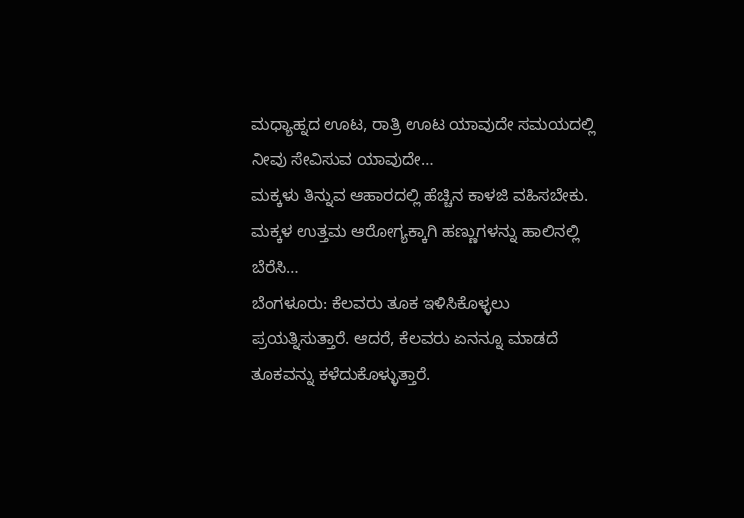ಮಧ್ಯಾಹ್ನದ ಊಟ, ರಾತ್ರಿ ಊಟ ಯಾವುದೇ ಸಮಯದಲ್ಲಿ ನೀವು ಸೇವಿಸುವ ಯಾವುದೇ…
ಮಕ್ಕಳು ತಿನ್ನುವ ಆಹಾರದಲ್ಲಿ ಹೆಚ್ಚಿನ ಕಾಳಜಿ ವಹಿಸಬೇಕು. ಮಕ್ಕಳ ಉತ್ತಮ ಆರೋಗ್ಯಕ್ಕಾಗಿ ಹಣ್ಣುಗಳನ್ನು ಹಾಲಿನಲ್ಲಿ ಬೆರೆಸಿ…
ಬೆಂಗಳೂರು: ಕೆಲವರು ತೂಕ ಇಳಿಸಿಕೊಳ್ಳಲು ಪ್ರಯತ್ನಿಸುತ್ತಾರೆ. ಆದರೆ, ಕೆಲವರು ಏನನ್ನೂ ಮಾಡದೆ ತೂಕವನ್ನು ಕಳೆದುಕೊಳ್ಳುತ್ತಾರೆ.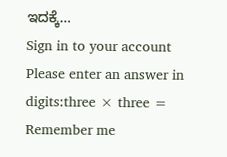ಇದಕ್ಕೆ…
Sign in to your account
Please enter an answer in digits:three × three =
Remember me